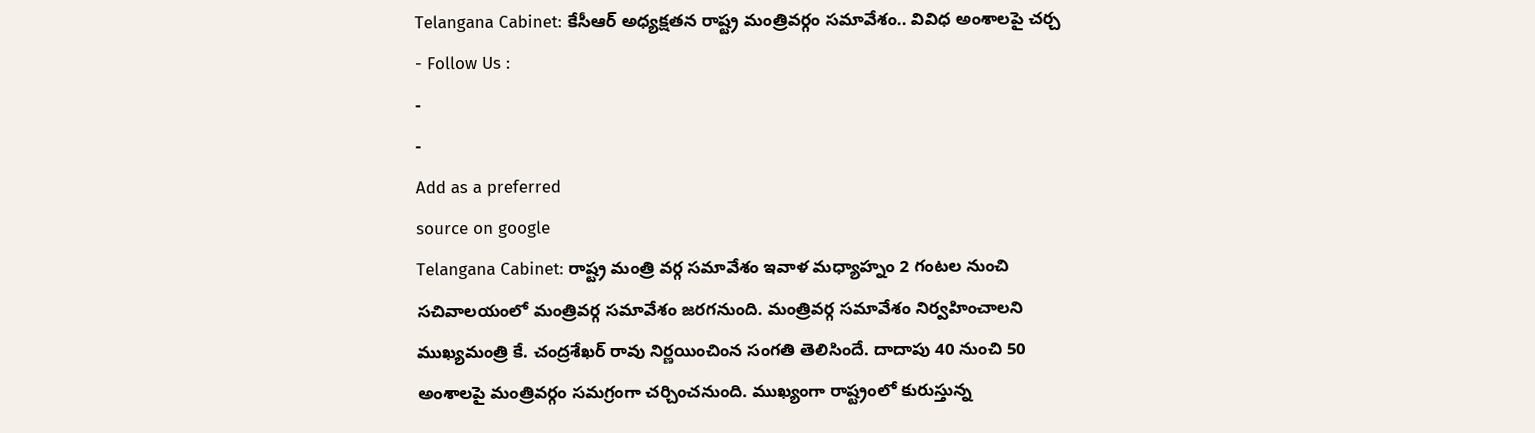Telangana Cabinet: కేసీఆర్ అధ్యక్షతన రాష్ట్ర మంత్రివర్గం సమావేశం.. వివిధ అంశాలపై చర్చ
- Follow Us :
-
-
Add as a preferred
source on google
Telangana Cabinet: రాష్ట్ర మంత్రి వర్గ సమావేశం ఇవాళ మధ్యాహ్నం 2 గంటల నుంచి సచివాలయంలో మంత్రివర్గ సమావేశం జరగనుంది. మంత్రివర్గ సమావేశం నిర్వహించాలని ముఖ్యమంత్రి కే. చంద్రశేఖర్ రావు నిర్ణయించింన సంగతి తెలిసిందే. దాదాపు 40 నుంచి 50 అంశాలపై మంత్రివర్గం సమగ్రంగా చర్చించనుంది. ముఖ్యంగా రాష్ట్రంలో కురుస్తున్న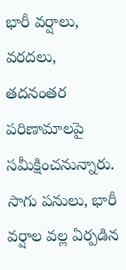భారీ వర్షాలు, వరదలు, తదనంతర పరిణామాలపై సమీక్షించనున్నారు. సాగు పనులు, భారీ వర్షాల వల్ల ఏర్పడిన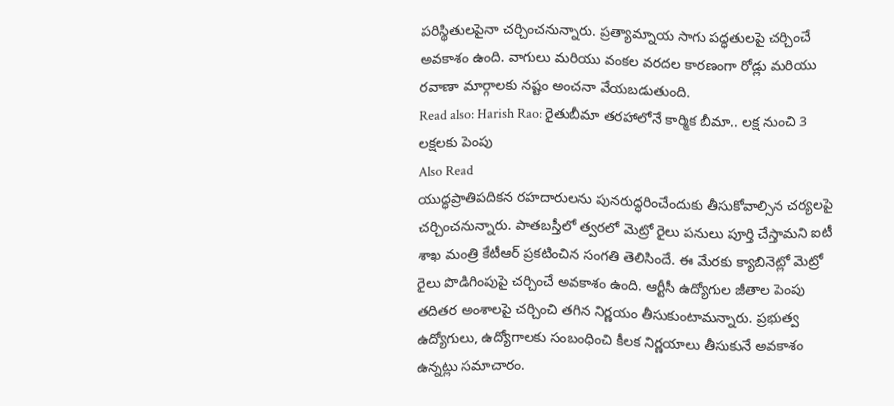పరిస్థితులపైనా చర్చించనున్నారు. ప్రత్యామ్నాయ సాగు పద్ధతులపై చర్చించే అవకాశం ఉంది. వాగులు మరియు వంకల వరదల కారణంగా రోడ్లు మరియు రవాణా మార్గాలకు నష్టం అంచనా వేయబడుతుంది.
Read also: Harish Rao: రైతుబీమా తరహాలోనే కార్మిక బీమా.. లక్ష నుంచి 3 లక్షలకు పెంపు
Also Read
యుద్ధప్రాతిపదికన రహదారులను పునరుద్ధరించేందుకు తీసుకోవాల్సిన చర్యలపై చర్చించనున్నారు. పాతబస్తీలో త్వరలో మెట్రో రైలు పనులు పూర్తి చేస్తామని ఐటీ శాఖ మంత్రి కేటీఆర్ ప్రకటించిన సంగతి తెలిసిందే. ఈ మేరకు క్యాబినెట్లో మెట్రో రైలు పొడిగింపుపై చర్చించే అవకాశం ఉంది. ఆర్టీసీ ఉద్యోగుల జీతాల పెంపు తదితర అంశాలపై చర్చించి తగిన నిర్ణయం తీసుకుంటామన్నారు. ప్రభుత్వ ఉద్యోగులు, ఉద్యోగాలకు సంబంధించి కీలక నిర్ణయాలు తీసుకునే అవకాశం ఉన్నట్లు సమాచారం.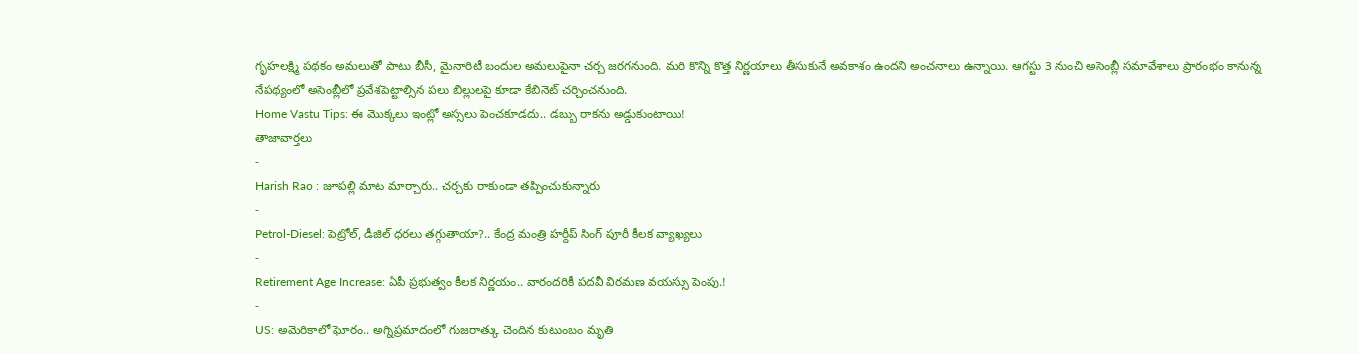గృహలక్ష్మి పథకం అమలుతో పాటు బీసీ, మైనారిటీ బందుల అమలుపైనా చర్చ జరగనుంది. మరి కొన్ని కొత్త నిర్ణయాలు తీసుకునే అవకాశం ఉందని అంచనాలు ఉన్నాయి. ఆగస్టు 3 నుంచి అసెంబ్లీ సమావేశాలు ప్రారంభం కానున్న నేపథ్యంలో అసెంబ్లీలో ప్రవేశపెట్టాల్సిన పలు బిల్లులపై కూడా కేబినెట్ చర్చించనుంది.
Home Vastu Tips: ఈ మొక్కలు ఇంట్లో అస్సలు పెంచకూడదు.. డబ్బు రాకను అడ్డుకుంటాయి!
తాజావార్తలు
-
Harish Rao : జూపల్లి మాట మార్చారు.. చర్చకు రాకుండా తప్పించుకున్నారు
-
Petrol-Diesel: పెట్రోల్, డీజిల్ ధరలు తగ్గుతాయా?.. కేంద్ర మంత్రి హర్దీప్ సింగ్ పూరీ కీలక వ్యాఖ్యలు
-
Retirement Age Increase: ఏపీ ప్రభుత్వం కీలక నిర్ణయం.. వారందరికీ పదవీ విరమణ వయస్సు పెంపు.!
-
US: అమెరికాలో ఘోరం.. అగ్నిప్రమాదంలో గుజరాత్కు చెందిన కుటుంబం మృతి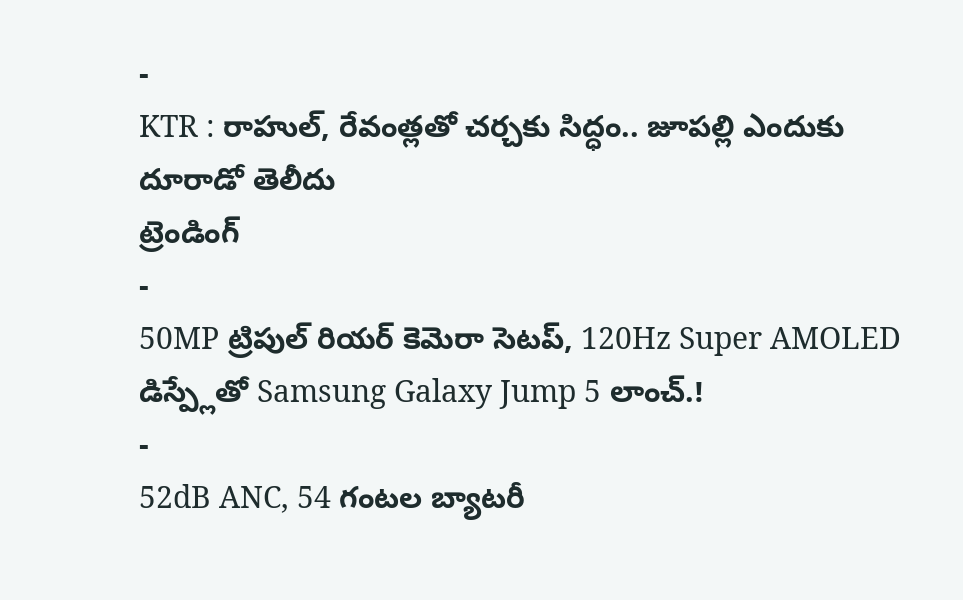-
KTR : రాహుల్, రేవంత్లతో చర్చకు సిద్ధం.. జూపల్లి ఎందుకు దూరాడో తెలీదు
ట్రెండింగ్
-
50MP ట్రిపుల్ రియర్ కెమెరా సెటప్, 120Hz Super AMOLED డిస్ప్లేతో Samsung Galaxy Jump 5 లాంచ్.!
-
52dB ANC, 54 గంటల బ్యాటరీ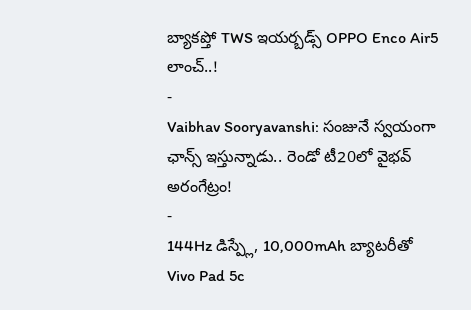బ్యాకప్తో TWS ఇయర్బడ్స్ OPPO Enco Air5 లాంచ్..!
-
Vaibhav Sooryavanshi: సంజునే స్వయంగా ఛాన్స్ ఇస్తున్నాడు.. రెండో టీ20లో వైభవ్ అరంగేట్రం!
-
144Hz డిస్ప్లే, 10,000mAh బ్యాటరీతో Vivo Pad 5c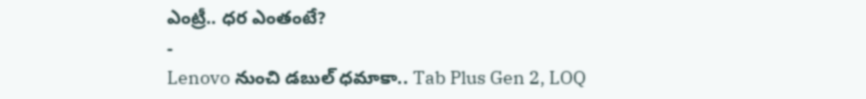ఎంట్రీ.. ధర ఎంతంటే?
-
Lenovo నుంచి డబుల్ ధమాకా.. Tab Plus Gen 2, LOQ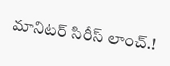మానిటర్ సిరీస్ లాంచ్.!